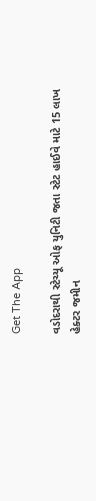Get The App

વડોદરાથી સ્ટેચ્યૂ ઓફ યુનિટી જતા સ્ટેટ હાઈવે માટે 15 લાખ હેક્ટર જમીન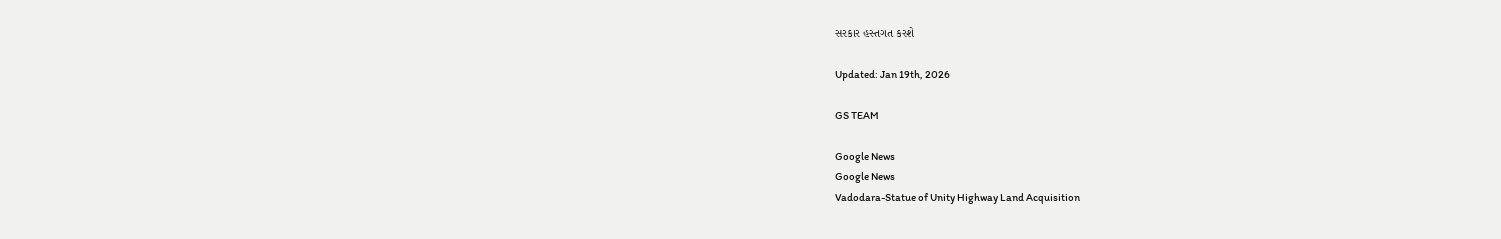સરકાર હસ્તગત કરશે

Updated: Jan 19th, 2026

GS TEAM

Google News
Google News
Vadodara-Statue of Unity Highway Land Acquisition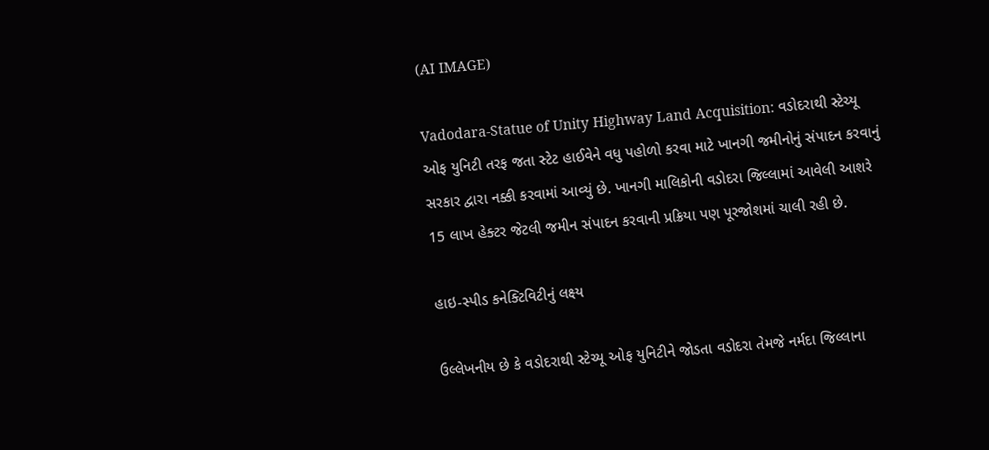(AI IMAGE)

Vadodara-Statue of Unity Highway Land Acquisition: વડોદરાથી સ્ટેચ્યૂ ઓફ યુનિટી તરફ જતા સ્ટેટ હાઈવેને વધુ પહોળો કરવા માટે ખાનગી જમીનોનું સંપાદન કરવાનું સરકાર દ્વારા નક્કી કરવામાં આવ્યું છે. ખાનગી માલિકોની વડોદરા જિલ્લામાં આવેલી આશરે 15 લાખ હેક્ટર જેટલી જમીન સંપાદન કરવાની પ્રક્રિયા પણ પૂરજોશમાં ચાલી રહી છે.

હાઇ-સ્પીડ કનેક્ટિવિટીનું લક્ષ્ય

ઉલ્લેખનીય છે કે વડોદરાથી સ્ટેચ્યૂ ઓફ યુનિટીને જોડતા વડોદરા તેમજે નર્મદા જિલ્લાના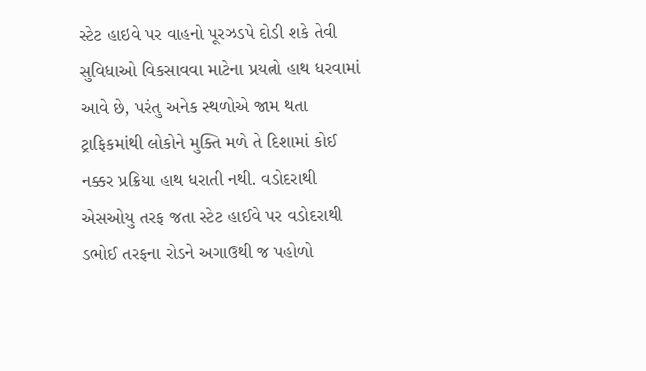સ્ટેટ હાઇવે પર વાહનો પૂરઝડપે દોડી શકે તેવી સુવિધાઓ વિકસાવવા માટેના પ્રયત્નો હાથ ધરવામાં આવે છે, પરંતુ અનેક સ્થળોએ જામ થતા ટ્રાફિકમાંથી લોકોને મુક્તિ મળે તે દિશામાં કોઈ નક્કર પ્રક્રિયા હાથ ધરાતી નથી. વડોદરાથી એસઓયુ તરફ જતા સ્ટેટ હાઈવે પર વડોદરાથી ડભોઈ તરફના રોડને અગાઉથી જ પહોળો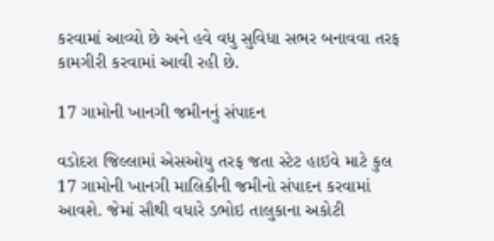કરવામાં આવ્યો છે અને હવે વધુ સુવિધા સભર બનાવવા તરફ કામગીરી કરવામાં આવી રહી છે.

17 ગામોની ખાનગી જમીનનું સંપાદન

વડોદરા જિલ્લામાં એસઓયુ તરફ જતા સ્ટેટ હાઇવે માટે કુલ 17 ગામોની ખાનગી માલિકીની જમીનો સંપાદન કરવામાં આવશે. જેમાં સૌથી વધારે ડભોઇ તાલુકાના અકોટી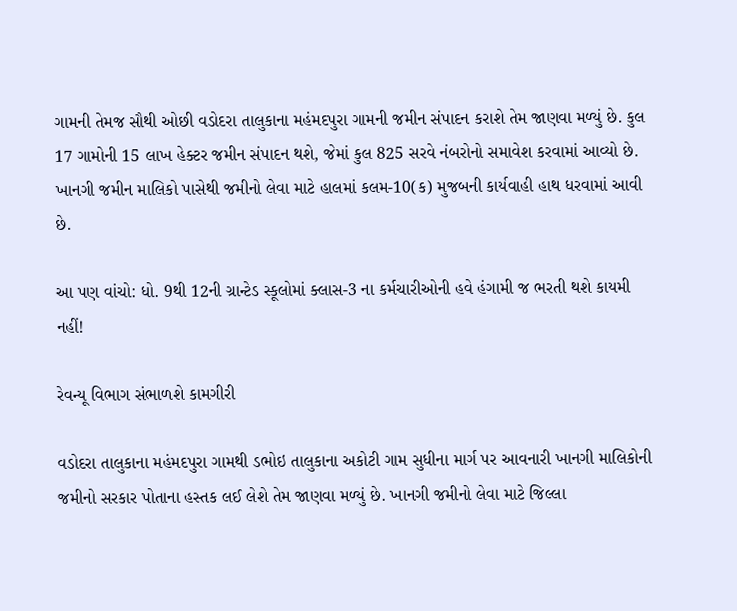ગામની તેમજ સૌથી ઓછી વડોદરા તાલુકાના મહંમદપુરા ગામની જમીન સંપાદન કરાશે તેમ જાણવા મળ્યું છે. કુલ 17 ગામોની 15 લાખ હેક્ટર જમીન સંપાદન થશે, જેમાં કુલ 825 સરવે નંબરોનો સમાવેશ કરવામાં આવ્યો છે. ખાનગી જમીન માલિકો પાસેથી જમીનો લેવા માટે હાલમાં કલમ-10(ક) મુજબની કાર્યવાહી હાથ ધરવામાં આવી છે.

આ પણ વાંચો: ધો. 9થી 12ની ગ્રાન્ટેડ સ્કૂલોમાં ક્લાસ-3 ના કર્મચારીઓની હવે હંગામી જ ભરતી થશે કાયમી નહીં!

રેવન્યૂ વિભાગ સંભાળશે કામગીરી

વડોદરા તાલુકાના મહંમદપુરા ગામથી ડભોઇ તાલુકાના અકોટી ગામ સુધીના માર્ગ પર આવનારી ખાનગી માલિકોની જમીનો સરકાર પોતાના હસ્તક લઈ લેશે તેમ જાણવા મળ્યું છે. ખાનગી જમીનો લેવા માટે જિલ્લા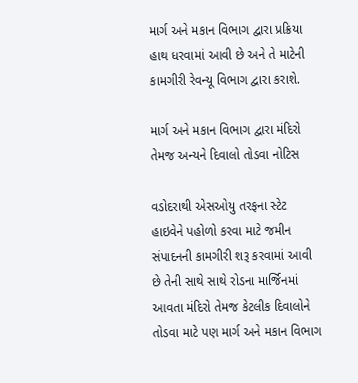માર્ગ અને મકાન વિભાગ દ્વારા પ્રક્રિયા હાથ ધરવામાં આવી છે અને તે માટેની કામગીરી રેવન્યૂ વિભાગ દ્વારા કરાશે.

માર્ગ અને મકાન વિભાગ દ્વારા મંદિરો તેમજ અન્યને દિવાલો તોડવા નોટિસ

વડોદરાથી એસઓયુ તરફના સ્ટેટ હાઇવેને પહોળો કરવા માટે જમીન સંપાદનની કામગીરી શરૂ કરવામાં આવી છે તેની સાથે સાથે રોડના માર્જિનમાં આવતા મંદિરો તેમજ કેટલીક દિવાલોને તોડવા માટે પણ માર્ગ અને મકાન વિભાગ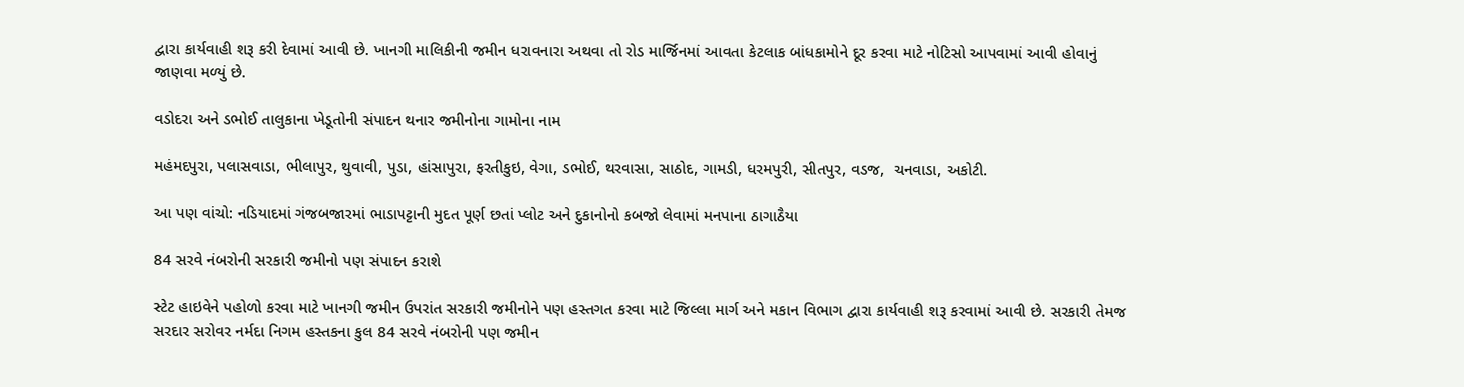દ્વારા કાર્યવાહી શરૂ કરી દેવામાં આવી છે. ખાનગી માલિકીની જમીન ધરાવનારા અથવા તો રોડ માર્જિનમાં આવતા કેટલાક બાંધકામોને દૂર કરવા માટે નોટિસો આપવામાં આવી હોવાનું જાણવા મળ્યું છે.

વડોદરા અને ડભોઈ તાલુકાના ખેડૂતોની સંપાદન થનાર જમીનોના ગામોના નામ

મહંમદપુરા, પલાસવાડા, ભીલાપુર, થુવાવી, પુડા, હાંસાપુરા, ફરતીકુઇ, વેગા, ડભોઈ, થરવાસા, સાઠોદ, ગામડી, ધરમપુરી, સીતપુર, વડજ,  ચનવાડા, અકોટી.

આ પણ વાંચો: નડિયાદમાં ગંજબજારમાં ભાડાપટ્ટાની મુદત પૂર્ણ છતાં પ્લોટ અને દુકાનોનો કબજો લેવામાં મનપાના ઠાગાઠૈયા

84 સરવે નંબરોની સરકારી જમીનો પણ સંપાદન કરાશે

સ્ટેટ હાઇવેને પહોળો કરવા માટે ખાનગી જમીન ઉપરાંત સરકારી જમીનોને પણ હસ્તગત કરવા માટે જિલ્લા માર્ગ અને મકાન વિભાગ દ્વારા કાર્યવાહી શરૂ કરવામાં આવી છે. સરકારી તેમજ સરદાર સરોવર નર્મદા નિગમ હસ્તકના કુલ 84 સરવે નંબરોની પણ જમીન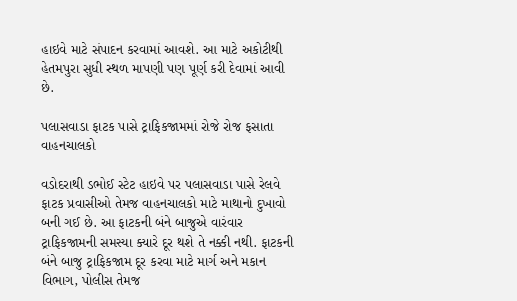હાઇવે માટે સંપાદન કરવામાં આવશે. આ માટે અકોટીથી હેતમપુરા સુધી સ્થળ માપણી પણ પૂર્ણ કરી દેવામાં આવી છે.

પલાસવાડા ફાટક પાસે ટ્રાફિકજામમાં રોજે રોજ ફસાતા વાહનચાલકો

વડોદરાથી ડભોઈ સ્ટેટ હાઇવે પર પલાસવાડા પાસે રેલવે ફાટક પ્રવાસીઓ તેમજ વાહનચાલકો માટે માથાનો દુખાવો બની ગઈ છે. આ ફાટકની બંને બાજુએ વારંવાર ટ્રાફિકજામની સમસ્યા ક્યારે દૂર થશે તે નક્કી નથી. ફાટકની બંને બાજુ ટ્રાફિકજામ દૂર કરવા માટે માર્ગ અને મકાન વિભાગ, પોલીસ તેમજ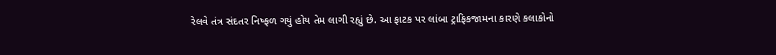રેલવે તંત્ર સંદતર નિષ્ફળ ગયું હોય તેમ લાગી રહ્યું છે. આ ફાટક પર લાંબા ટ્રાફિકજામના કારણે કલાકોનો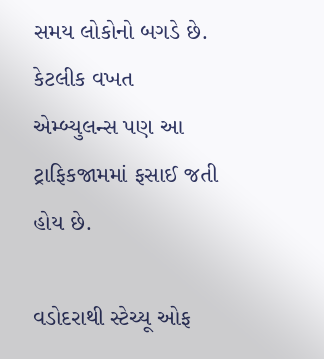સમય લોકોનો બગડે છે. કેટલીક વખત એમ્બ્યુલન્સ પણ આ ટ્રાફિકજામમાં ફસાઈ જતી હોય છે.

વડોદરાથી સ્ટેચ્યૂ ઓફ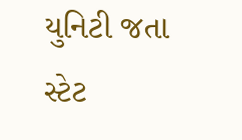યુનિટી જતા સ્ટેટ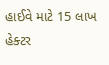હાઈવે માટે 15 લાખ હેક્ટર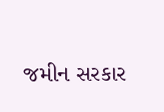જમીન સરકાર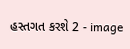હસ્તગત કરશે 2 - image